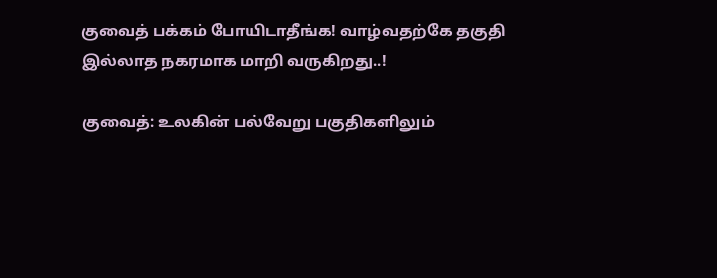குவைத் பக்கம் போயிடாதீங்க! வாழ்வதற்கே தகுதி இல்லாத நகரமாக மாறி வருகிறது..!

குவைத்: உலகின் பல்வேறு பகுதிகளிலும்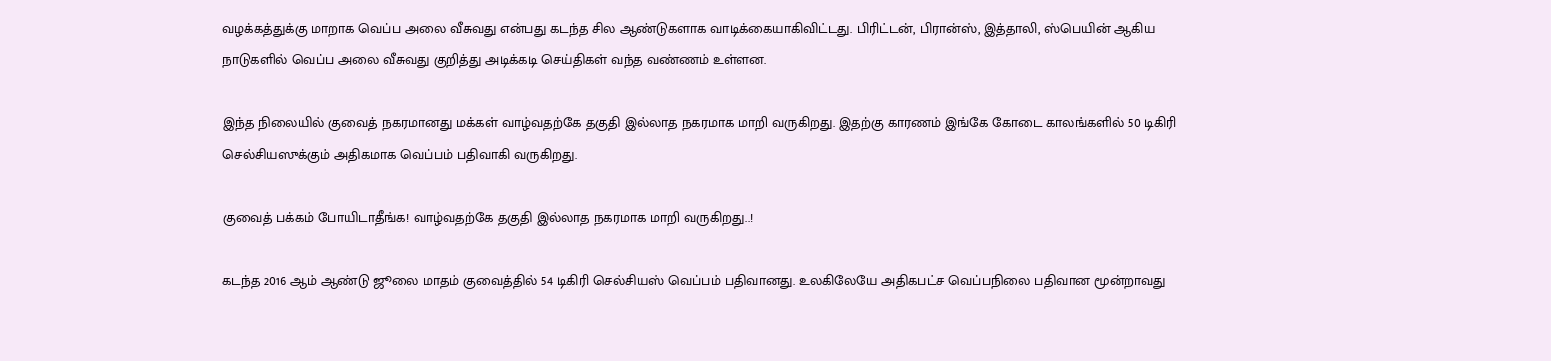வழக்கத்துக்கு மாறாக வெப்ப அலை வீசுவது என்பது கடந்த சில ஆண்டுகளாக வாடிக்கையாகிவிட்டது. பிரிட்டன், பிரான்ஸ், இத்தாலி, ஸ்பெயின் ஆகிய நாடுகளில் வெப்ப அலை வீசுவது குறித்து அடிக்கடி செய்திகள் வந்த வண்ணம் உள்ளன.

இந்த நிலையில் குவைத் நகரமானது மக்கள் வாழ்வதற்கே தகுதி இல்லாத நகரமாக மாறி வருகிறது. இதற்கு காரணம் இங்கே கோடை காலங்களில் 50 டிகிரி செல்சியஸுக்கும் அதிகமாக வெப்பம் பதிவாகி வருகிறது.

குவைத் பக்கம் போயிடாதீங்க! வாழ்வதற்கே தகுதி இல்லாத நகரமாக மாறி வருகிறது..!

கடந்த 2016 ஆம் ஆண்டு ஜூலை மாதம் குவைத்தில் 54 டிகிரி செல்சியஸ் வெப்பம் பதிவானது. உலகிலேயே அதிகபட்ச வெப்பநிலை பதிவான மூன்றாவது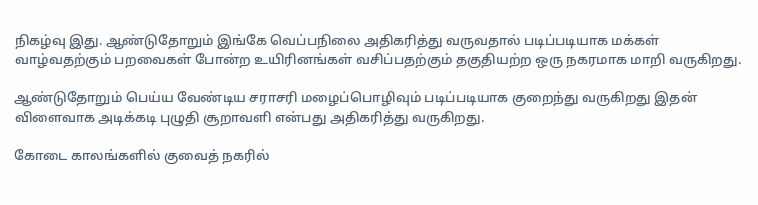நிகழ்வு இது. ஆண்டுதோறும் இங்கே வெப்பநிலை அதிகரித்து வருவதால் படிப்படியாக மக்கள் வாழ்வதற்கும் பறவைகள் போன்ற உயிரினங்கள் வசிப்பதற்கும் தகுதியற்ற ஒரு நகரமாக மாறி வருகிறது.

ஆண்டுதோறும் பெய்ய வேண்டிய சராசரி மழைப்பொழிவும் படிப்படியாக குறைந்து வருகிறது இதன் விளைவாக அடிக்கடி புழுதி சூறாவளி என்பது அதிகரித்து வருகிறது.

கோடை காலங்களில் குவைத் நகரில்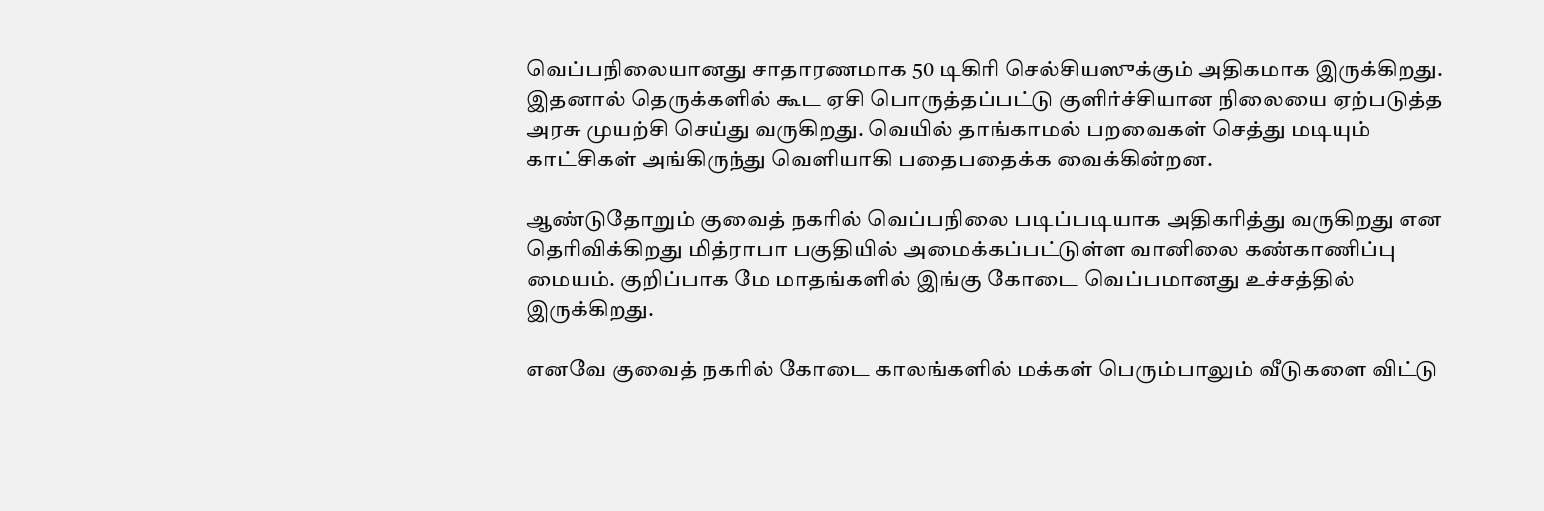வெப்பநிலையானது சாதாரணமாக 50 டிகிரி செல்சியஸுக்கும் அதிகமாக இருக்கிறது. இதனால் தெருக்களில் கூட ஏசி பொருத்தப்பட்டு குளிர்ச்சியான நிலையை ஏற்படுத்த அரசு முயற்சி செய்து வருகிறது. வெயில் தாங்காமல் பறவைகள் செத்து மடியும் காட்சிகள் அங்கிருந்து வெளியாகி பதைபதைக்க வைக்கின்றன.

ஆண்டுதோறும் குவைத் நகரில் வெப்பநிலை படிப்படியாக அதிகரித்து வருகிறது என தெரிவிக்கிறது மித்ராபா பகுதியில் அமைக்கப்பட்டுள்ள வானிலை கண்காணிப்பு மையம். குறிப்பாக மே மாதங்களில் இங்கு கோடை வெப்பமானது உச்சத்தில் இருக்கிறது.

எனவே குவைத் நகரில் கோடை காலங்களில் மக்கள் பெரும்பாலும் வீடுகளை விட்டு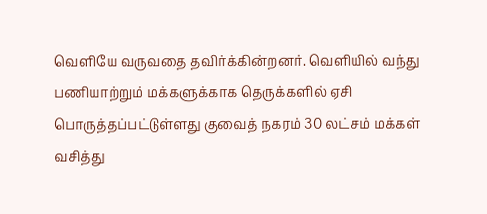வெளியே வருவதை தவிர்க்கின்றனர். வெளியில் வந்து பணியாற்றும் மக்களுக்காக தெருக்களில் ஏசி பொருத்தப்பட்டுள்ளது குவைத் நகரம் 30 லட்சம் மக்கள் வசித்து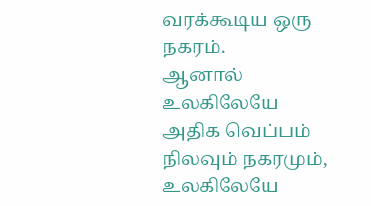வரக்கூடிய ஒரு நகரம்.
ஆனால் உலகிலேயே அதிக வெப்பம் நிலவும் நகரமும், உலகிலேயே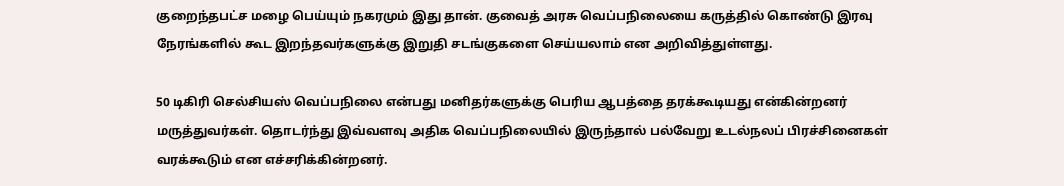குறைந்தபட்ச மழை பெய்யும் நகரமும் இது தான். குவைத் அரசு வெப்பநிலையை கருத்தில் கொண்டு இரவு நேரங்களில் கூட இறந்தவர்களுக்கு இறுதி சடங்குகளை செய்யலாம் என அறிவித்துள்ளது.

50 டிகிரி செல்சியஸ் வெப்பநிலை என்பது மனிதர்களுக்கு பெரிய ஆபத்தை தரக்கூடியது என்கின்றனர் மருத்துவர்கள். தொடர்ந்து இவ்வளவு அதிக வெப்பநிலையில் இருந்தால் பல்வேறு உடல்நலப் பிரச்சினைகள் வரக்கூடும் என எச்சரிக்கின்றனர்.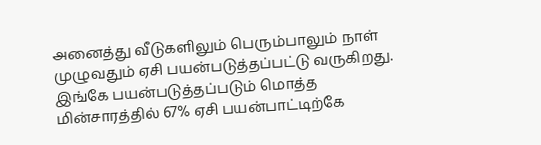அனைத்து வீடுகளிலும் பெரும்பாலும் நாள் முழுவதும் ஏசி பயன்படுத்தப்பட்டு வருகிறது. இங்கே பயன்படுத்தப்படும் மொத்த மின்சாரத்தில் 67% ஏசி பயன்பாட்டிற்கே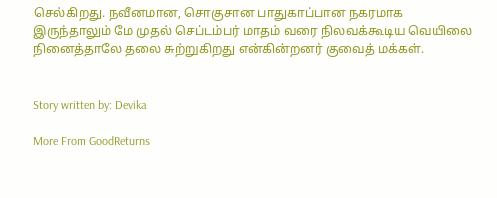செல்கிறது. நவீனமான, சொகுசான பாதுகாப்பான நகரமாக இருந்தாலும் மே முதல் செப்டம்பர் மாதம் வரை நிலவக்கூடிய வெயிலை நினைத்தாலே தலை சுற்றுகிறது என்கின்றனர் குவைத் மக்கள்.


Story written by: Devika

More From GoodReturns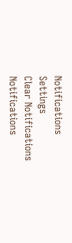Notifications
Settings
Clear Notifications
Notifications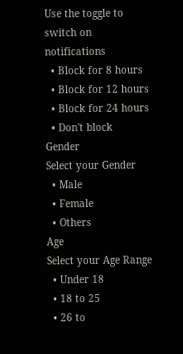Use the toggle to switch on notifications
  • Block for 8 hours
  • Block for 12 hours
  • Block for 24 hours
  • Don't block
Gender
Select your Gender
  • Male
  • Female
  • Others
Age
Select your Age Range
  • Under 18
  • 18 to 25
  • 26 to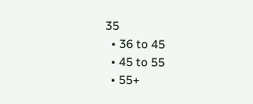35
  • 36 to 45
  • 45 to 55
  • 55+